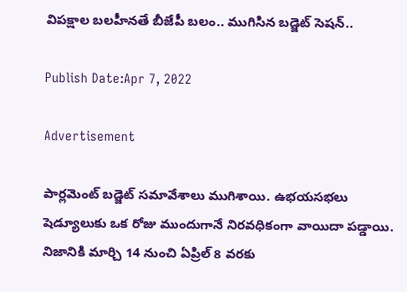విపక్షాల బలహీనతే బీజేపీ బలం.. ముగిసిన బడ్జెట్ సెష‌న్‌..

Publish Date:Apr 7, 2022

Advertisement

పార్లమెంట్ బడ్జెట్ సమావేశాలు ముగిశాయి. ఉభయసభలు షెడ్యూలుకు ఒక రోజు ముందుగానే నిరవధికంగా వాయిదా పడ్డాయి. నిజానికి మార్చి 14 నుంచి ఏప్రిల్ 8 వరకు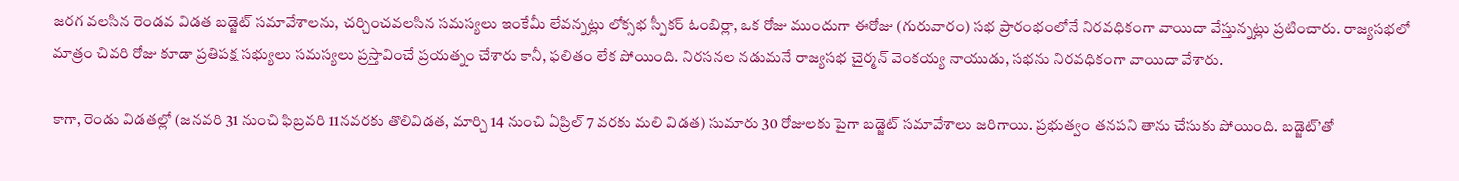జరగ వలసిన రెండవ విడత బడ్జెట్ సమావేశాలను, చర్చించవలసిన సమస్యలు ఇంకేమీ లేవన్నట్లు లోక్సభ స్పీకర్ ఓంబిర్లా, ఒక రోజు ముందుగా ఈరోజు (గురువారం) సభ ప్రారంభంలోనే నిరవధికంగా వాయిదా వేస్తున్నట్లు ప్రటించారు. రాజ్యసభలో మాత్రం చివరి రోజు కూడా ప్రతిపక్ష సభ్యులు సమస్యలు ప్రస్తావించే ప్రయత్నం చేశారు కానీ, ఫలితం లేక పోయింది. నిరసనల నడుమనే రాజ్యసభ చైర్మన్ వెంకయ్య నాయుడు, సభను నిరవధికంగా వాయిదా వేశారు.

కాగా, రెండు విడతల్లో (జనవరి 31 నుంచి ఫిబ్రవరి 11నవరకు తొలివిడత, మార్చి 14 నుంచి ఏప్రిల్ 7 వరకు మలి విడత) సుమారు 30 రోజులకు పైగా బడ్జెట్ సమావేశాలు జరిగాయి. ప్రభుత్వం తనపని తాను చేసుకు పోయింది. బడ్జెట్’తో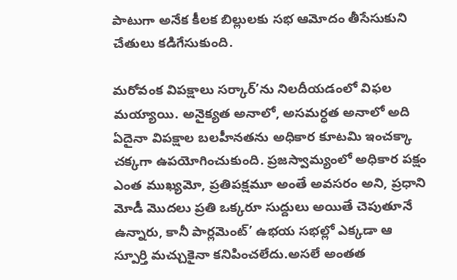పాటుగా అనేక కీలక బిల్లులకు సభ ఆమోదం తీసేసుకుని చేతులు కడిగేసుకుంది.

మరోవంక విపక్షాలు సర్కార్’ను నిలదీయడంలో విఫల మయ్యాయి. అనైక్యత అనాలో, అసమర్ధత అనాలో అది ఏదైనా విపక్షాల బలహీనతను అధికార కూటమి ఇంచక్కా చక్కగా ఉపయోగించుకుంది. ప్రజస్వామ్యంలో అధికార పక్షం ఎంత ముఖ్యమో, ప్రతిపక్షమూ అంతే అవసరం అని, ప్రధాని మోడీ మొదలు ప్రతి ఒక్కరూ సుద్దులు అయితే చెపుతూనే ఉన్నారు, కానీ పార్లమెంట్’ ఉభయ సభల్లో ఎక్కడా ఆ స్పూర్తి మచ్చుకైనా కనిపించలేదు.అసలే అంతత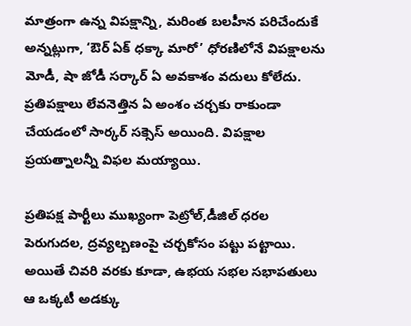మాత్రంగా ఉన్న విపక్షాన్ని, మరింత బలహీన పరిచేందుకే అన్నట్లుగా, ‘ఔర్ ఏక్ ధక్కా మారో’ ధోరణిలోనే విపక్షాలను మోడీ, షా జోడీ సర్కార్ ఏ అవకాశం వదులు కోలేదు. ప్రతిపక్షాలు లేవనెత్తిన ఏ అంశం చర్చకు రాకుండా చేయడంలో సార్కర్ సక్సెస్ అయింది. విపక్షాల ప్రయత్నాలన్నీ విఫల మయ్యాయి.

ప్రతిపక్ష పార్టీలు ముఖ్యంగా పెట్రోల్,డీజిల్ ధరల పెరుగుదల, ద్రవ్యల్బణంపై చర్చకోసం పట్టు పట్టాయి. అయితే చివరి వరకు కూడా, ఉభయ సభల సభాపతులు ఆ ఒక్కటీ అడక్కు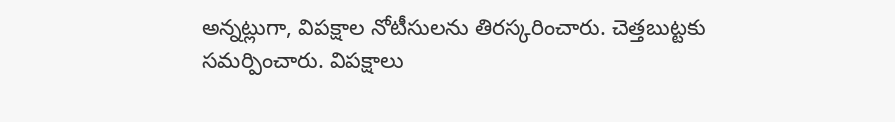అన్నట్లుగా, విపక్షాల నోటీసులను తిరస్కరించారు. చెత్తబుట్టకు సమర్పించారు. విపక్షాలు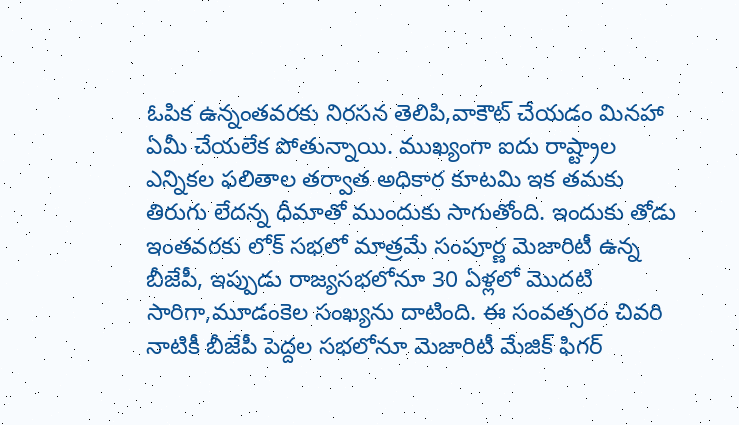ఓపిక ఉన్నంతవరకు నిరసన తెలిపి,వాకౌట్ చేయడం మినహా ఏమీ చేయలేక పోతున్నాయి. ముఖ్యంగా ఐదు రాష్ట్రాల ఎన్నికల ఫలితాల తర్వాత అధికార కూటమి ఇక తమకు తిరుగు లేదన్న ధీమాతో ముందుకు సాగుతోంది. ఇందుకు తోడు ఇంతవరకు లోక్ సభలో మాత్రమే సంపూర్ణ మెజారిటీ ఉన్న బీజేపీ, ఇప్పుడు రాజ్యసభలోనూ 30 ఏళ్లలో మొదటి సారిగా,మూడంకెల సంఖ్యను దాటింది. ఈ సంవత్సరం చివరి నాటికీ బీజేపీ పెద్దల సభలోనూ మెజారిటీ మేజిక్ ఫిగర్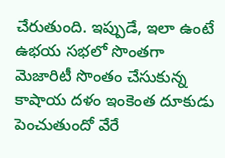చేరుతుంది. ఇప్పుడే, ఇలా ఉంటే ఉభయ సభలో సొంతగా మెజారిటీ సొంతం చేసుకున్న కాషాయ దళం ఇంకెంత దూకుడు పెంచుతుందో వేరే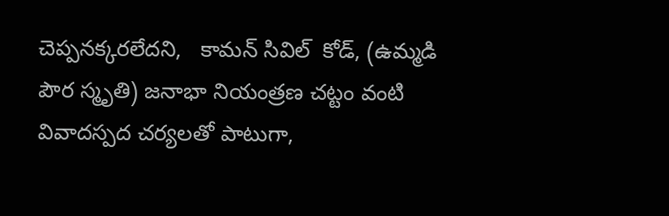చెప్పనక్కరలేదని,   కామన్ సివిల్  కోడ్, (ఉమ్మడి పౌర స్మృతి) జనాభా నియంత్రణ చట్టం వంటి వివాదస్పద చర్యలతో పాటుగా,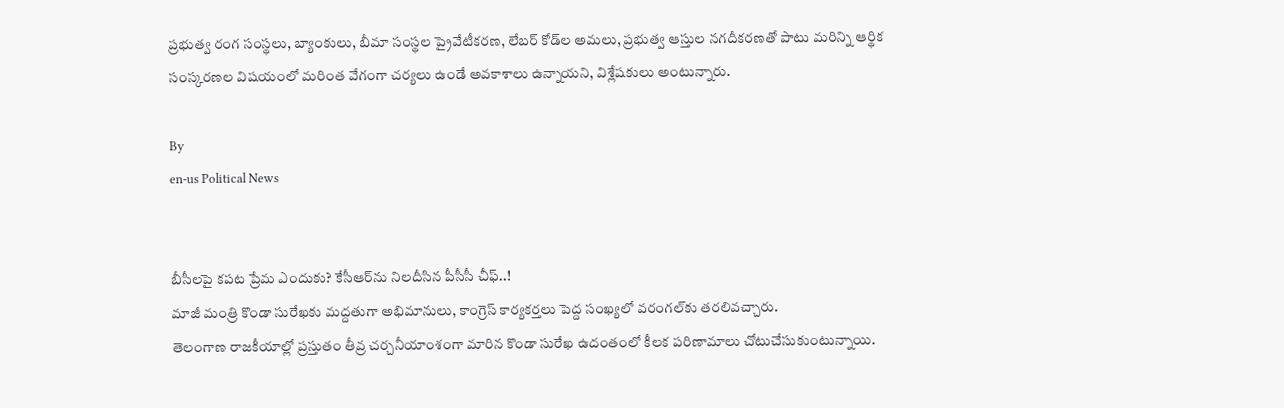ప్రభుత్వ రంగ సంస్థలు, బ్యాంకులు, బీమా సంస్థల ప్రైవేటీకరణ, లేబర్ కోడ్‌ల అమలు, ప్రభుత్వ ఆస్తుల నగదీకరణతో పాటు మరిన్ని ఆర్థిక సంస్కరణల విషయంలో మరింత వేగంగా చర్యలు ఉండే అవకాశాలు ఉన్నాయని, విశ్లేషకులు అంటున్నారు.

By
en-us Political News


బీసీలపై కపట ప్రేమ ఎందుకు? కేసీఆర్‌ను నిలదీసిన పీసీసీ చీఫ్..!
మాజీ మంత్రి కొండా సురేఖకు మద్దతుగా అభిమానులు, కాంగ్రెస్ కార్యకర్తలు పెద్ద సంఖ్యలో వరంగల్‌కు తరలివచ్చారు.
తెలంగాణ రాజకీయాల్లో ప్రస్తుతం తీవ్ర చర్చనీయాంశంగా మారిన కొండా సురేఖ ఉదంతంలో కీలక పరిణామాలు చోటుచేసుకుంటున్నాయి.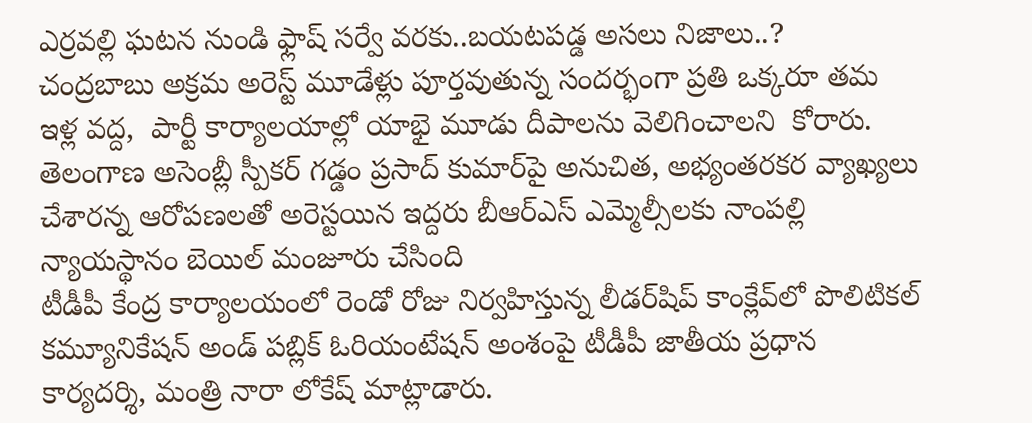ఎర్రవల్లి ఘటన నుండి ఫ్లాష్ సర్వే వరకు..బయటపడ్డ అసలు నిజాలు..?
చంద్రబాబు అక్రమ అరెస్ట్ మూడేళ్లు పూర్తవుతున్న సందర్భంగా ప్రతి ఒక్కరూ తమ ఇళ్ల వద్ద,  పార్టీ కార్యాలయాల్లో యాభై మూడు దీపాలను వెలిగించాలని  కోరారు.
తెలంగాణ అసెంబ్లీ స్పీకర్ గడ్డం ప్రసాద్ కుమార్‌పై అనుచిత, అభ్యంతరకర వ్యాఖ్యలు చేశారన్న ఆరోపణలతో అరెస్టయిన ఇద్దరు బీఆర్ఎస్ ఎమ్మెల్సీలకు నాంపల్లి న్యాయస్థానం బెయిల్ మంజూరు చేసింది
టీడీపీ కేంద్ర కార్యాలయంలో రెండో రోజు నిర్వహిస్తున్న లీడర్‌షిప్ కాంక్లేవ్‌లో పొలిటికల్ కమ్యూనికేషన్ అండ్ పబ్లిక్ ఓరియంటేషన్ అంశంపై టీడీపీ జాతీయ ప్రధాన కార్యదర్శి, మంత్రి నారా లోకేష్ మాట్లాడారు.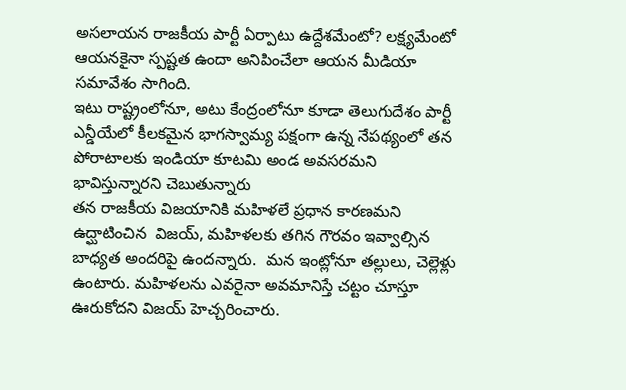అసలాయన రాజకీయ పార్టీ ఏర్పాటు ఉద్దేశమేంటో? లక్ష్యమేంటో ఆయనకైనా స్పష్టత ఉందా అనిపించేలా ఆయన మీడియా సమావేశం సాగింది.
ఇటు రాష్ట్రంలోనూ, అటు కేంద్రంలోనూ కూడా తెలుగుదేశం పార్టీ ఎన్డీయేలో కీలకమైన భాగస్వామ్య పక్షంగా ఉన్న నేపథ్యంలో తన పోరాటాలకు ఇండియా కూటమి అండ అవసరమని భావిస్తున్నారని చెబుతున్నారు
తన రాజకీయ విజయానికి మహిళలే ప్రధాన కారణమని ఉద్ఘాటించిన  విజయ్, మహిళలకు తగిన గౌరవం ఇవ్వాల్సిన బాధ్యత అందరిపై ఉందన్నారు.  మన ఇంట్లోనూ తల్లులు, చెల్లెళ్లు ఉంటారు. మహిళలను ఎవరైనా అవమానిస్తే చట్టం చూస్తూ ఊరుకోదని విజయ్ హెచ్చరించారు.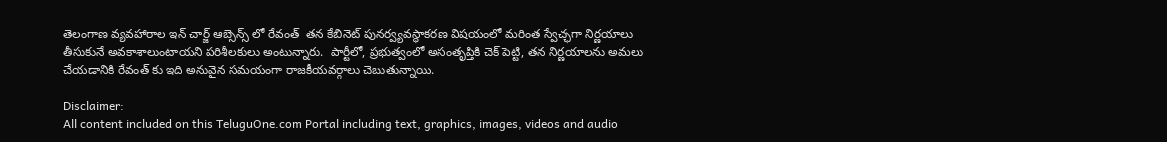తెలంగాణ వ్యవహారాల ఇన్ చార్జ్ ఆబ్సెన్స్ లో రేవంత్  తన కేబినెట్ పునర్వ్యవస్థాకరణ విషయంలో మరింత స్వేచ్ఛగా నిర్ణయాలు తీసుకునే అవకాశాలుంటాయని పరిశీలకులు అంటున్నారు.  పార్టీలో, ప్రభుత్వంలో అసంతృప్తికి చెక్ పెట్టి, తన నిర్ణయాలను అమలు చేయడానికి రేవంత్ కు ఇది అనువైన సమయంగా రాజకీయవర్గాలు చెబుతున్నాయి.

Disclaimer:
All content included on this TeluguOne.com Portal including text, graphics, images, videos and audio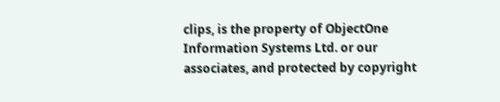clips, is the property of ObjectOne Information Systems Ltd. or our associates, and protected by copyright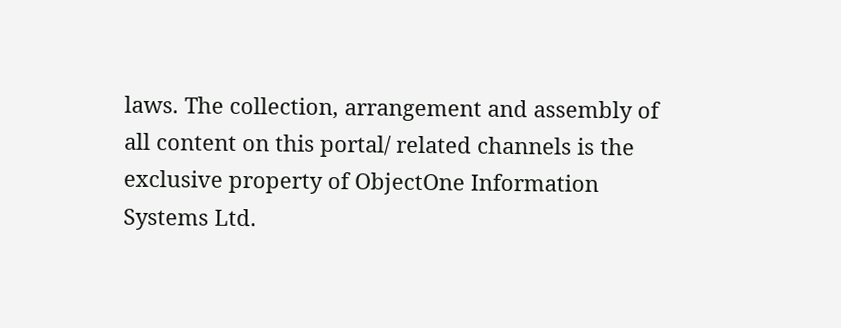laws. The collection, arrangement and assembly of all content on this portal/ related channels is the exclusive property of ObjectOne Information Systems Ltd.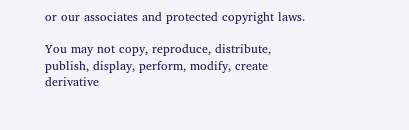or our associates and protected copyright laws.

You may not copy, reproduce, distribute, publish, display, perform, modify, create derivative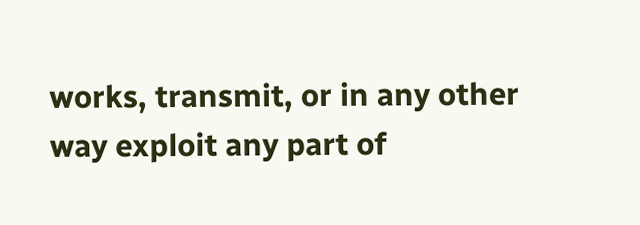works, transmit, or in any other way exploit any part of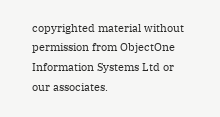copyrighted material without permission from ObjectOne Information Systems Ltd or our associates.